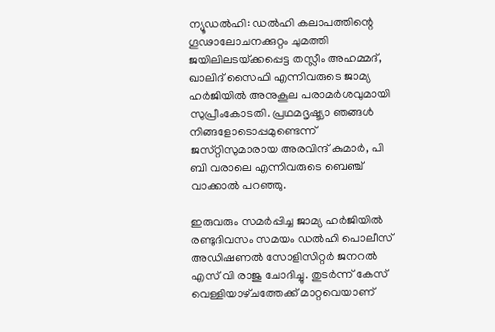ന്യൂഡൽഹി: ഡൽഹി കലാപത്തിന്റെ ഗൂഢാലോചനക്കുറ്റം ചുമത്തി ജയിലിലടയ്‌ക്കപ്പെട്ട തസ്ലീം അഹമ്മദ്‌, ഖാലിദ് സൈഫി എന്നിവരുടെ ജാമ്യ ഹർജിയിൽ അനുകൂല പരാമർശവുമായി സുപ്രീംകോടതി. പ്രഥമദൃഷ്ട്യാ ഞങ്ങൾ നിങ്ങളോടൊപ്പമുണ്ടെന്ന്‌ ജസ്‌റ്റിസുമാരായ അരവിന്ദ് കുമാർ, പി ബി വരാലെ എന്നിവരുടെ ബെഞ്ച്‌ വാക്കാൽ പറഞ്ഞു.

ഇരുവരും സമർപ്പിച്ച ജാമ്യ ഹർജിയിൽ രണ്ടുദിവസം സമയം ഡൽഹി പൊലീസ് അഡിഷണൽ സോളിസിറ്റർ ജനറൽ എസ് വി രാജു ചോദിച്ചു. തുടർന്ന്‌ കേസ്‌ വെള്ളിയാഴ്‌ചത്തേക്ക് മാറ്റവെയാണ്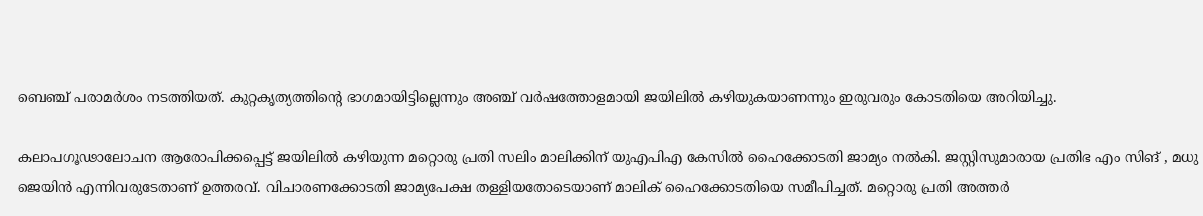ബെഞ്ച്‌ പരാമർശം നടത്തിയത്. കുറ്റകൃത്യത്തിന്റെ ഭാഗമായിട്ടില്ലെന്നും അഞ്ച്‌ വർഷത്തോളമായി ജയിലിൽ കഴിയുകയാണന്നും ഇരുവരും കോടതിയെ അറിയിച്ചു.

കലാപഗൂഢാലോചന ആരോപിക്കപ്പെട്ട്‌ ജയിലിൽ കഴിയുന്ന മറ്റൊരു പ്രതി സലിം മാലിക്കിന്‌ യുഎപിഎ കേസിൽ ഹൈക്കോടതി ജാമ്യം നൽകി. ജസ്റ്റിസുമാരായ പ്രതിഭ എം സിങ്‌ , മധു ജെയിൻ എന്നിവരുടേതാണ്‌ ഉത്തരവ്‌. വിചാരണക്കോടതി ജാമ്യപേക്ഷ തള്ളിയതോടെയാണ്‌ മാലിക്‌ ഹൈക്കോടതിയെ സമീപിച്ചത്‌. മറ്റൊരു പ്രതി അത്തർ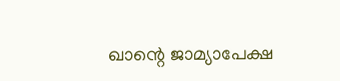ഖാന്റെ ജാമ്യാപേക്ഷ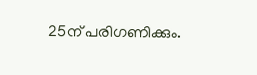25ന്‌ പരിഗണിക്കും.